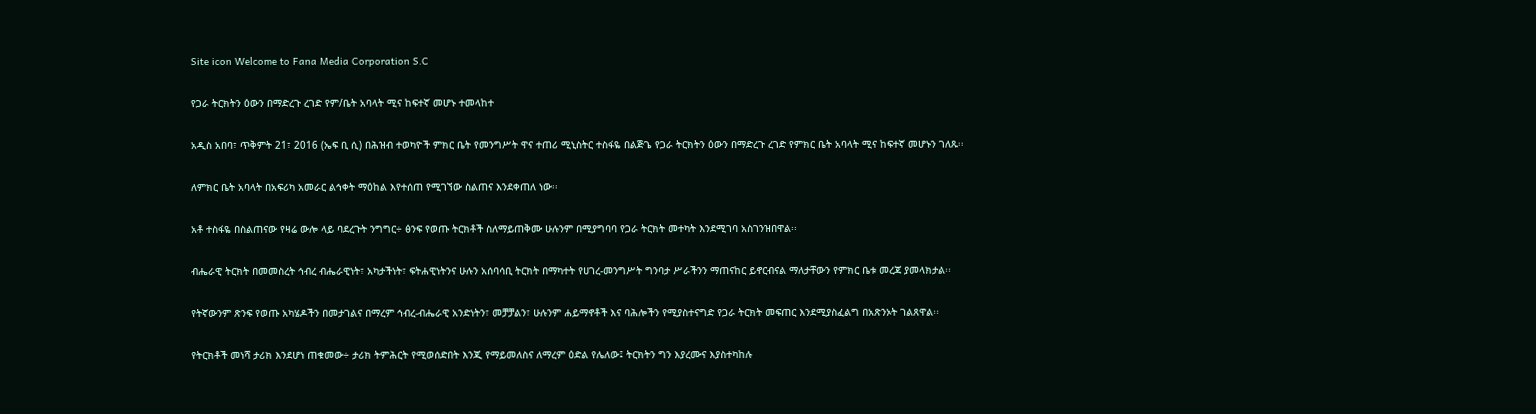Site icon Welcome to Fana Media Corporation S.C

የጋራ ትርክትን ዕውን በማድረጉ ረገድ የም/ቤት አባላት ሚና ከፍተኛ መሆኑ ተመላከተ

አዲስ አበባ፣ ጥቅምት 21፣ 2016 (ኤፍ ቢ ሲ) በሕዝብ ተወካዮች ምክር ቤት የመንግሥት ዋና ተጠሪ ሚኒስትር ተስፋዬ በልጅጌ የጋራ ትርክትን ዕውን በማድረጉ ረገድ የምክር ቤት አባላት ሚና ከፍተኛ መሆኑን ገለጹ፡፡

ለምክር ቤት አባላት በአፍሪካ አመራር ልኅቀት ማዕከል እየተሰጠ የሚገኘው ስልጠና እንደቀጠለ ነው፡፡

አቶ ተስፋዬ በስልጠናው የዛሬ ውሎ ላይ ባደረጉት ንግግር÷ ፅንፍ የወጡ ትርክቶች ስለማይጠቅሙ ሁሉንም በሚያግባባ የጋራ ትርክት መተካት እንደሚገባ አስገንዝበዋል፡፡

ብሔራዊ ትርክት በመመስረት ኅብረ ብሔራዊነት፣ አካታችነት፣ ፍትሐዊነትንና ሁሉን አሰባሳቢ ትርክት በማካተት የሀገረ-መንግሥት ግንባታ ሥራችንን ማጠናከር ይኖርብናል ማለታቸውን የምክር ቤቱ መረጃ ያመላክታል፡፡

የትኛውንም ጽንፍ የወጡ አካሄዶችን በመታገልና በማረም ኅብረ-ብሔራዊ አንድነትን፣ መቻቻልን፣ ሁሉንም ሐይማኖቶች እና ባሕሎችን የሚያስተናግድ የጋራ ትርክት መፍጠር እንደሚያስፈልግ በአጽንኦት ገልጸዋል፡፡

የትርክቶች መነሻ ታሪክ እንደሆነ ጠቁመው÷ ታሪክ ትምሕርት የሚወሰድበት እንጂ የማይመለስና ለማረም ዕድል የሌለው፤ ትርክትን ግን እያረሙና እያስተካከሉ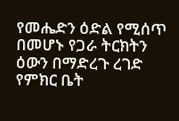የመሔድን ዕድል የሚሰጥ በመሆኑ የጋራ ትርክትን ዕውን በማድረጉ ረገድ የምክር ቤት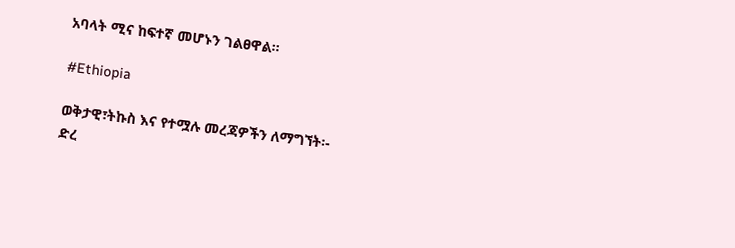አባላት ሚና ከፍተኛ መሆኑን ገልፀዋል።

#Ethiopia

ወቅታዊ፣ትኩስ እና የተሟሉ መረጃዎችን ለማግኘት፡-
ድረ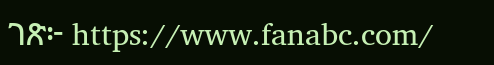ገጽ፦ https://www.fanabc.com/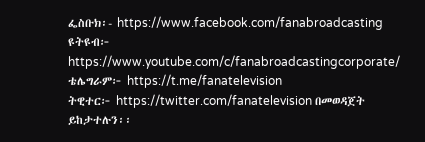ፌስቡክ፡- https://www.facebook.com/fanabroadcasting
ዩትዩብ፦ https://www.youtube.com/c/fanabroadcastingcorporate/
ቴሌግራም፦ https://t.me/fanatelevision
ትዊተር፦ https://twitter.com/fanatelevision በመወዳጀት ይከታተሉን፡፡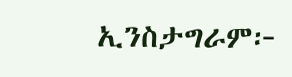ኢንስታግራም፦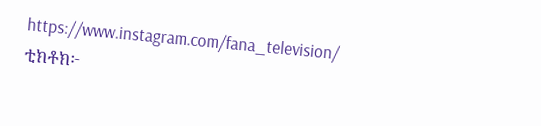https://www.instagram.com/fana_television/
ቲክቶክ፦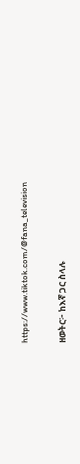https://www.tiktok.com/@fana_television

ዘወትር፦ ከእኛ ጋር ስላሉ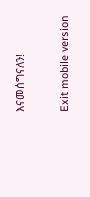እናመሰግናለን!

Exit mobile version